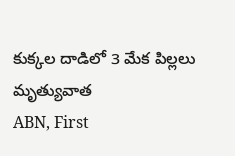కుక్కల దాడిలో 3 మేక పిల్లలు మృత్యువాత
ABN, First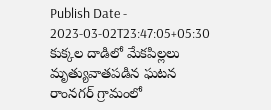Publish Date - 2023-03-02T23:47:05+05:30
కుక్కల దాడిలో మేకపిల్లలు మృత్యువాతపడిన ఘటన రాంనగర్ గ్రామంలో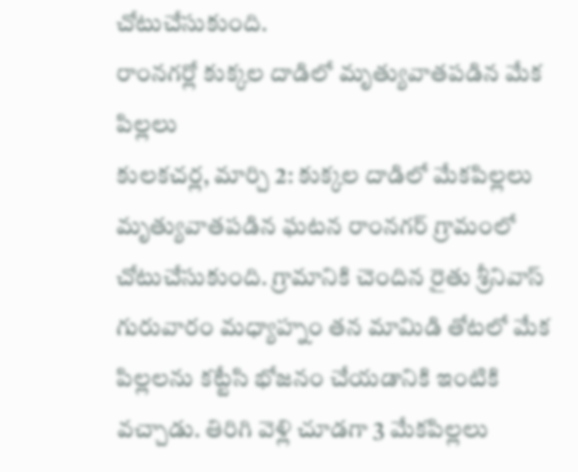చోటుచేసుకుంది.
రాంనగర్లో కుక్కల దాడిలో మృత్యువాతపడిన మేక పిల్లలు
కులకచర్ల, మార్చి 2: కుక్కల దాడిలో మేకపిల్లలు మృత్యువాతపడిన ఘటన రాంనగర్ గ్రామంలో చోటుచేసుకుంది. గ్రామానికి చెందిన రైతు శ్రీనివాస్ గురువారం మధ్యాహ్నం తన మామిడి తోటలో మేక పిల్లలను కట్టేసి భోజనం చేయడానికి ఇంటికి వచ్చాడు. తిరిగి వెళ్లి చూడగా 3 మేకపిల్లలు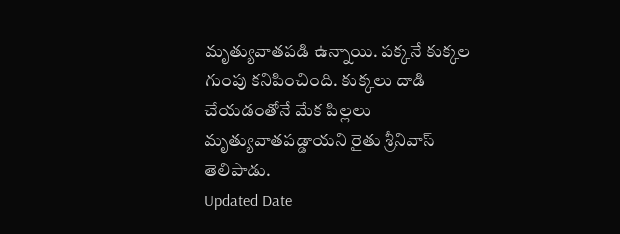మృత్యువాతపడి ఉన్నాయి. పక్కనే కుక్కల గుంపు కనిపించింది. కుక్కలు దాడి చేయడంతోనే మేక పిల్లలు మృత్యువాతపడ్డాయని రైతు శ్రీనివాస్ తెలిపాడు.
Updated Date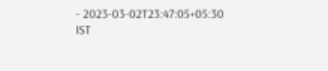- 2023-03-02T23:47:05+05:30 IST